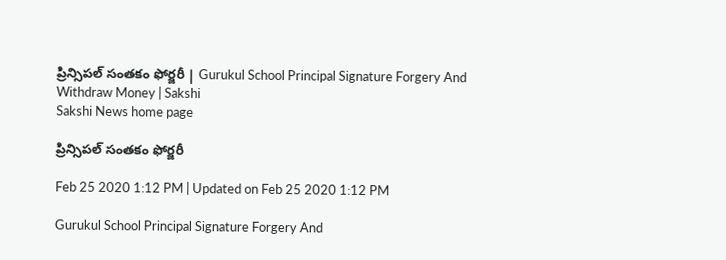ప్రిన్సిపల్‌ సంతకం ఫోర్జరీ | Gurukul School Principal Signature Forgery And Withdraw Money | Sakshi
Sakshi News home page

ప్రిన్సిపల్‌ సంతకం ఫోర్జరీ

Feb 25 2020 1:12 PM | Updated on Feb 25 2020 1:12 PM

Gurukul School Principal Signature Forgery And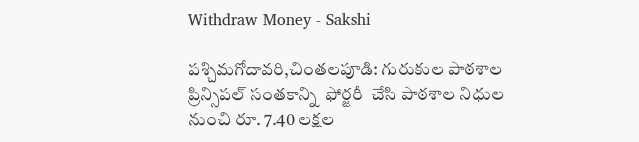Withdraw Money - Sakshi

పశ్చిమగోదావరి,చింతలపూడి: గురుకుల పాఠశాల ప్రిన్సిపల్‌ సంతకాన్ని  ఫోర్జరీ  చేసి పాఠశాల నిధుల నుంచి రూ. 7.40 లక్షల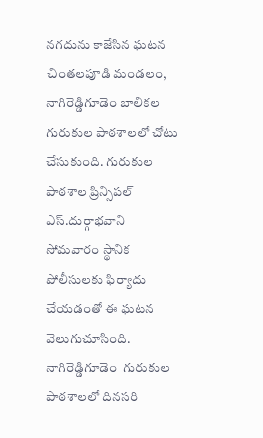నగదును కాజేసిన ఘటన చింతలపూడి మండలం, నాగిరెడ్డిగూడెం బాలికల గురుకుల పాఠశాలలో చోటు చేసుకుంది. గురుకుల పాఠశాల ప్రిన్సిపల్‌ ఎస్‌.దుర్గాభవాని సోమవారం స్థానిక  పోలీసులకు ఫిర్యాదు చేయడంతో ఈ ఘటన వెలుగుచూసింది. నాగిరెడ్డిగూడెం  గురుకుల పాఠశాలలో దినసరి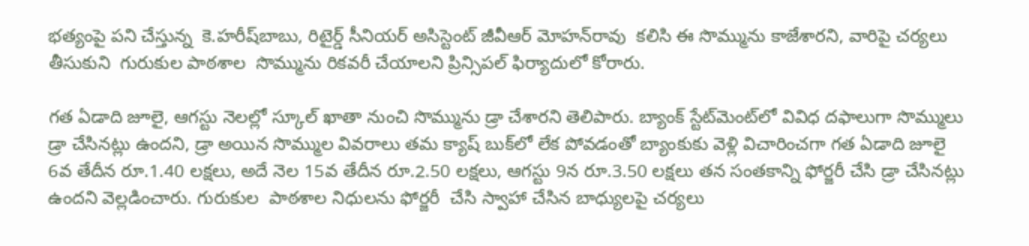భత్యంపై పని చేస్తున్న  కె.హరీష్‌బాబు, రిటైర్డ్‌ సీనియర్‌ అసిస్టెంట్‌ జీవీఆర్‌ మోహన్‌రావు  కలిసి ఈ సొమ్మును కాజేశారని, వారిపై చర్యలు తీసుకుని  గురుకుల పాఠశాల  సొమ్మును రికవరీ చేయాలని ప్రిన్సిపల్‌ ఫిర్యాదులో కోరారు.

గత ఏడాది జూలై, ఆగస్టు నెలల్లో స్కూల్‌ ఖాతా నుంచి సొమ్మును డ్రా చేశారని తెలిపారు. బ్యాంక్‌ స్టేట్‌మెంట్‌లో వివిధ దఫాలుగా సొమ్ములు డ్రా చేసినట్లు ఉందని, డ్రా అయిన సొమ్ముల వివరాలు తమ క్యాష్‌ బుక్‌లో లేక పోవడంతో బ్యాంకుకు వెళ్లి విచారించగా గత ఏడాది జూలై 6వ తేదీన రూ.1.40 లక్షలు, అదే నెల 15వ తేదీన రూ.2.50 లక్షలు, ఆగస్టు 9న రూ.3.50 లక్షలు తన సంతకాన్ని ఫోర్జరీ చేసి డ్రా చేసినట్లు ఉందని వెల్లడించారు. గురుకుల  పాఠశాల నిధులను ఫోర్జరీ  చేసి స్వాహా చేసిన బాధ్యులపై చర్యలు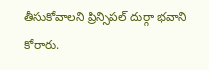తీసుకోవాలని ప్రిన్సిపల్‌ దుర్గా భవాని కోరారు.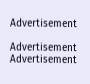Advertisement

Advertisement
Advertisement